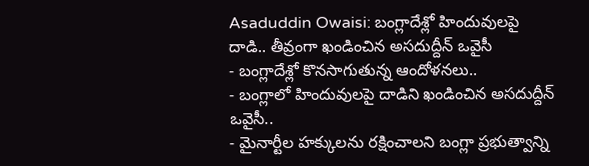Asaduddin Owaisi: బంగ్లాదేశ్లో హిందువులపై దాడి.. తీవ్రంగా ఖండించిన అసదుద్దీన్ ఒవైసీ
- బంగ్లాదేశ్లో కొనసాగుతున్న ఆందోళనలు..
- బంగ్లాలో హిందువులపై దాడిని ఖండించిన అసదుద్దీన్ ఒవైసీ..
- మైనార్టీల హక్కులను రక్షించాలని బంగ్లా ప్రభుత్వాన్ని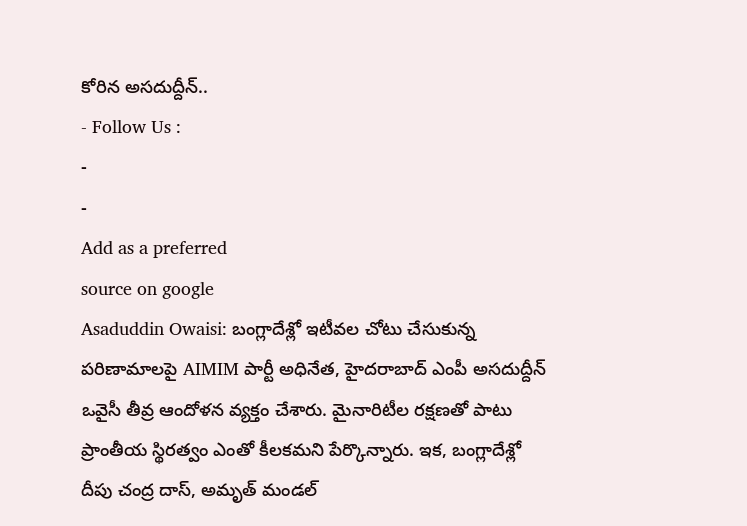కోరిన అసదుద్దీన్..
- Follow Us :
-
-
Add as a preferred
source on google
Asaduddin Owaisi: బంగ్లాదేశ్లో ఇటీవల చోటు చేసుకున్న పరిణామాలపై AIMIM పార్టీ అధినేత, హైదరాబాద్ ఎంపీ అసదుద్దీన్ ఒవైసీ తీవ్ర ఆందోళన వ్యక్తం చేశారు. మైనారిటీల రక్షణతో పాటు ప్రాంతీయ స్థిరత్వం ఎంతో కీలకమని పేర్కొన్నారు. ఇక, బంగ్లాదేశ్లో దీపు చంద్ర దాస్, అమృత్ మండల్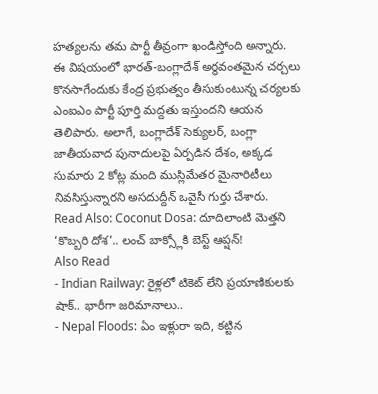హత్యలను తమ పార్టీ తీవ్రంగా ఖండిస్తోంది అన్నారు. ఈ విషయంలో భారత్-బంగ్లాదేశ్ అర్థవంతమైన చర్చలు కొనసాగేందుకు కేంద్ర ప్రభుత్వం తీసుకుంటున్న చర్యలకు ఎంఐఎం పార్టీ పూర్తి మద్దతు ఇస్తుందని ఆయన తెలిపారు. అలాగే, బంగ్లాదేశ్ సెక్యులర్, బంగ్లా జాతీయవాద పునాదులపై ఏర్పడిన దేశం, అక్కడ సుమారు 2 కోట్ల మంది ముస్లిమేతర మైనారిటీలు నివసిస్తున్నారని అసదుద్దీన్ ఒవైసీ గుర్తు చేశారు.
Read Also: Coconut Dosa: దూదిలాంటి మెత్తని ‘కొబ్బరి దోశ’.. లంచ్ బాక్స్లోకి బెస్ట్ ఆప్షన్!
Also Read
- Indian Railway: రైళ్లలో టికెట్ లేని ప్రయాణికులకు షాక్.. భారీగా జరిమానాలు..
- Nepal Floods: ఏం ఇళ్లురా ఇది, కట్టిన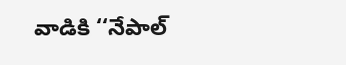వాడికి ‘‘నేపాల్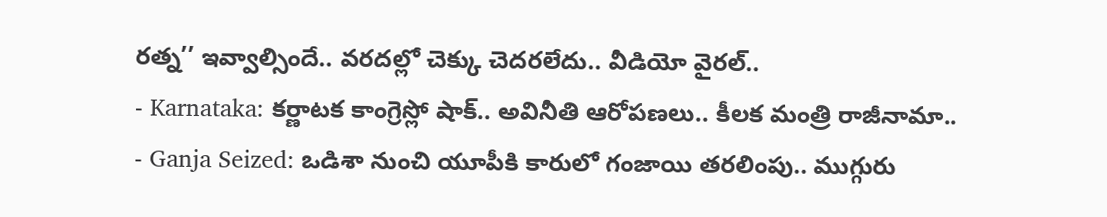రత్న’’ ఇవ్వాల్సిందే.. వరదల్లో చెక్కు చెదరలేదు.. వీడియో వైరల్..
- Karnataka: కర్ణాటక కాంగ్రెస్లో షాక్.. అవినీతి ఆరోపణలు.. కీలక మంత్రి రాజీనామా..
- Ganja Seized: ఒడిశా నుంచి యూపీకి కారులో గంజాయి తరలింపు.. ముగ్గురు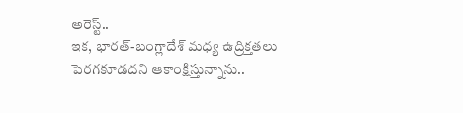అరెస్ట్..
ఇక, భారత్-బంగ్లాదేశ్ మధ్య ఉద్రిక్తతలు పెరగకూడదని ఆకాంక్షిస్తున్నాను..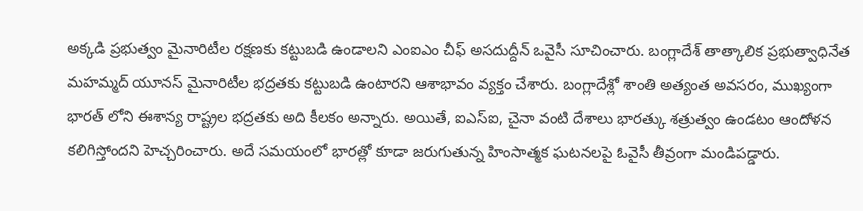అక్కడి ప్రభుత్వం మైనారిటీల రక్షణకు కట్టుబడి ఉండాలని ఎంఐఎం చీఫ్ అసదుద్దీన్ ఒవైసీ సూచించారు. బంగ్లాదేశ్ తాత్కాలిక ప్రభుత్వాధినేత మహమ్మద్ యూనస్ మైనారిటీల భద్రతకు కట్టుబడి ఉంటారని ఆశాభావం వ్యక్తం చేశారు. బంగ్లాదేశ్లో శాంతి అత్యంత అవసరం, ముఖ్యంగా భారత్ లోని ఈశాన్య రాష్ట్రల భద్రతకు అది కీలకం అన్నారు. అయితే, ఐఎస్ఐ, చైనా వంటి దేశాలు భారత్కు శత్రుత్వం ఉండటం ఆందోళన కలిగిస్తోందని హెచ్చరించారు. అదే సమయంలో భారత్లో కూడా జరుగుతున్న హింసాత్మక ఘటనలపై ఓవైసీ తీవ్రంగా మండిపడ్డారు.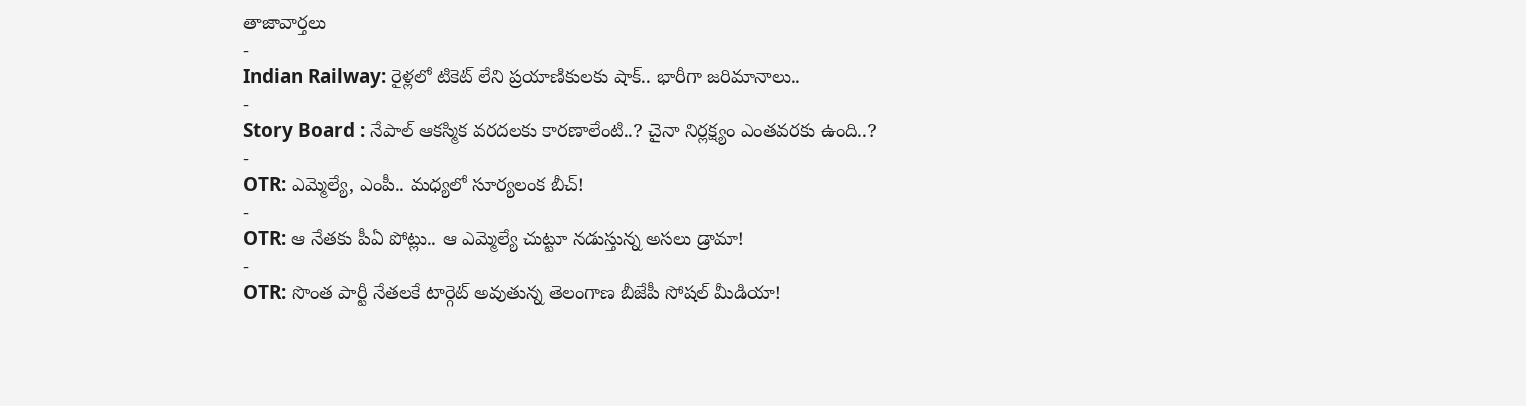తాజావార్తలు
-
Indian Railway: రైళ్లలో టికెట్ లేని ప్రయాణికులకు షాక్.. భారీగా జరిమానాలు..
-
Story Board : నేపాల్ ఆకస్మిక వరదలకు కారణాలేంటి..? చైనా నిర్లక్ష్యం ఎంతవరకు ఉంది..?
-
OTR: ఎమ్మెల్యే, ఎంపీ.. మధ్యలో సూర్యలంక బీచ్!
-
OTR: ఆ నేతకు పీఏ పోట్లు.. ఆ ఎమ్మెల్యే చుట్టూ నడుస్తున్న అసలు డ్రామా!
-
OTR: సొంత పార్టీ నేతలకే టార్గెట్ అవుతున్న తెలంగాణ బీజేపీ సోషల్ మీడియా!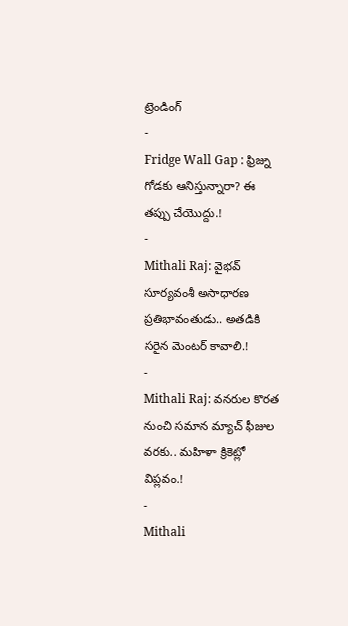ట్రెండింగ్
-
Fridge Wall Gap : ఫ్రిజ్ను గోడకు ఆనిస్తున్నారా? ఈ తప్పు చేయొద్దు.!
-
Mithali Raj: వైభవ్ సూర్యవంశీ అసాధారణ ప్రతిభావంతుడు.. అతడికి సరైన మెంటర్ కావాలి.!
-
Mithali Raj: వనరుల కొరత నుంచి సమాన మ్యాచ్ ఫీజుల వరకు.. మహిళా క్రికెట్లో విప్లవం.!
-
Mithali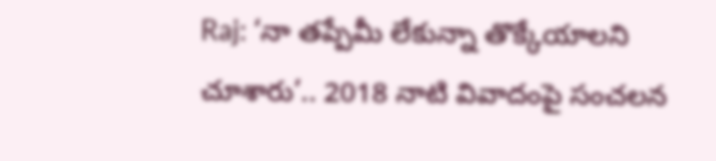Raj: ‘నా తప్పేమీ లేకున్నా తొక్కేయాలని చూశారు’.. 2018 నాటి వివాదంపై సంచలన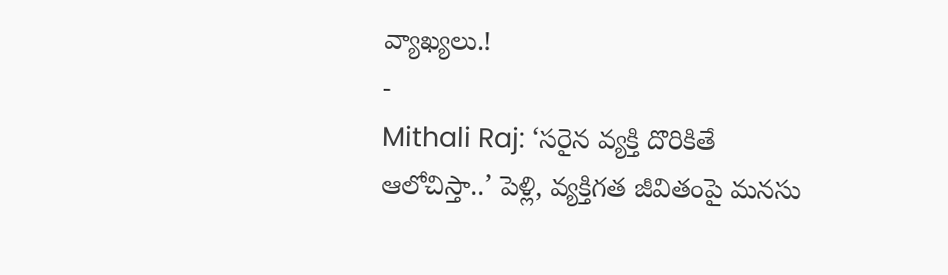వ్యాఖ్యలు.!
-
Mithali Raj: ‘సరైన వ్యక్తి దొరికితే ఆలోచిస్తా..’ పెళ్లి, వ్యక్తిగత జీవితంపై మనసు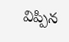విప్పిన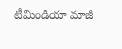టీమిండియా మాజీ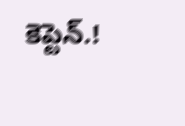కెప్టెన్.!